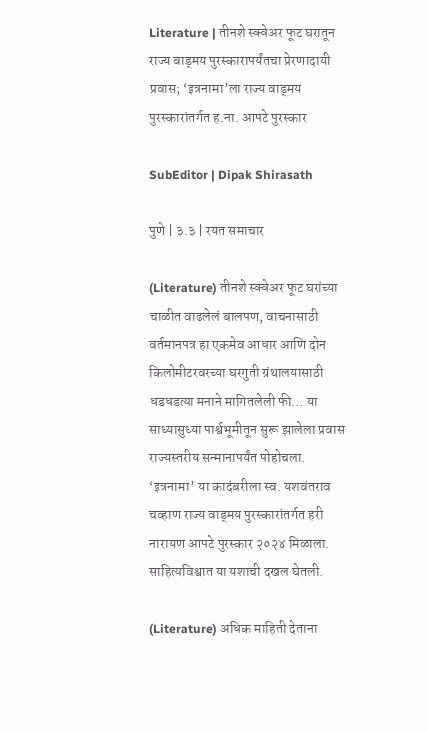Literature | तीनशे स्क्वेअर फूट घरातून राज्य वाड्मय पुरस्कारापर्यंतचा प्रेरणादायी प्रवास; ‘इत्रनामा’ला राज्य वाड्मय पुरस्कारांतर्गत ह.ना. आपटे पुरस्कार

SubEditor | Dipak Shirasath

पुणे | ३.३ | रयत समाचार

(Literature) तीनशे स्क्वेअर फूट घरांच्या चाळीत वाढलेलं बालपण, वाचनासाठी वर्तमानपत्र हा एकमेव आधार आणि दोन किलोमीटरवरच्या घरगुती ग्रंथालयासाठी धडधडत्या मनाने मागितलेली फी… या साध्यासुध्या पार्श्वभूमीतून सुरू झालेला प्रवास राज्यस्तरीय सन्मानापर्यंत पोहोचला. ‘इत्रनामा’ या कादंबरीला स्व. यशवंतराव चव्हाण राज्य वाड्मय पुरस्कारांतर्गत हरी नारायण आपटे पुरस्कार २०२४ मिळाला. साहित्यविश्वात या यशाची दखल घेतली.

(Literature) अधिक माहिती देताना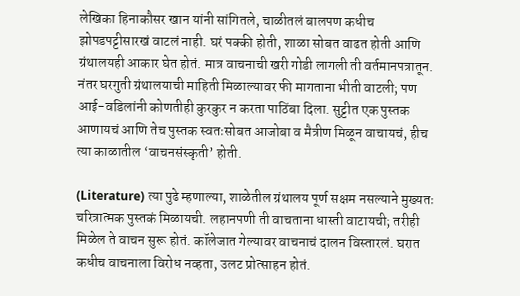लेखिका हिनाकौसर खान यांनी सांगितले, चाळीतलं बालपण कधीच झोपडपट्टीसारखं वाटलं नाही. घरं पक्की होती, शाळा सोबत वाढत होती आणि ग्रंथालयही आकार घेत होतं. मात्र वाचनाची खरी गोडी लागली ती वर्तमानपत्रातून. नंतर घरगुती ग्रंथालयाची माहिती मिळाल्यावर फी मागताना भीती वाटली; पण आई-वडिलांनी कोणतीही कुरकुर न करता पाठिंबा दिला. सुट्टीत एक पुस्तक आणायचं आणि तेच पुस्तक स्वतःसोबत आजोबा व मैत्रीण मिळून वाचायचं, हीच त्या काळातील ‘वाचनसंस्कृती’ होती.

(Literature) त्या पुढे म्हणाल्या, शाळेतील ग्रंथालय पूर्ण सक्षम नसल्याने मुख्यतः चरित्रात्मक पुस्तकं मिळायची. लहानपणी ती वाचताना धास्ती वाटायची; तरीही मिळेल ते वाचन सुरू होतं. कॉलेजात गेल्यावर वाचनाचं दालन विस्तारलं. घरात कधीच वाचनाला विरोध नव्हता, उलट प्रोत्साहन होतं.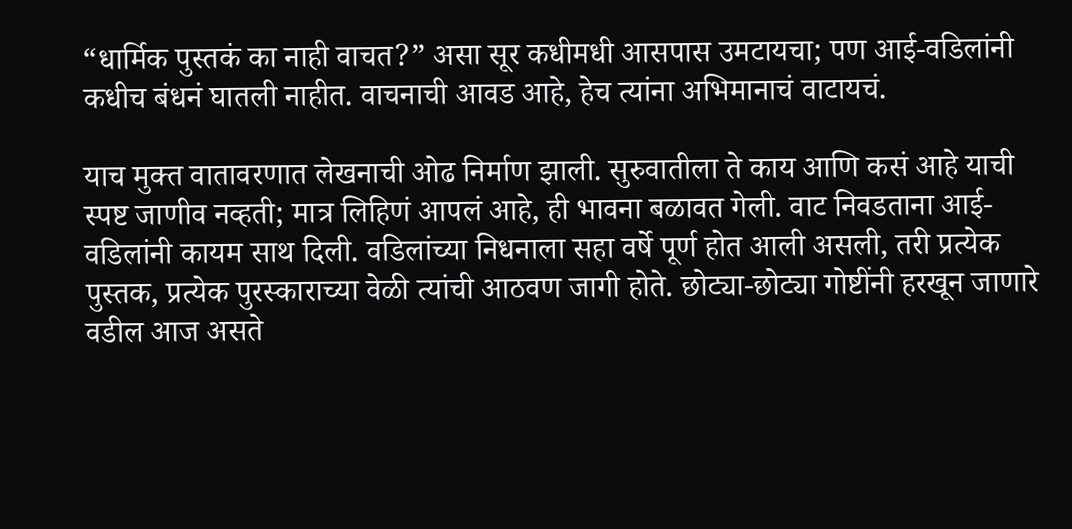“धार्मिक पुस्तकं का नाही वाचत?” असा सूर कधीमधी आसपास उमटायचा; पण आई-वडिलांनी कधीच बंधनं घातली नाहीत. वाचनाची आवड आहे, हेच त्यांना अभिमानाचं वाटायचं.

याच मुक्त वातावरणात लेखनाची ओढ निर्माण झाली. सुरुवातीला ते काय आणि कसं आहे याची स्पष्ट जाणीव नव्हती; मात्र लिहिणं आपलं आहे, ही भावना बळावत गेली. वाट निवडताना आई-वडिलांनी कायम साथ दिली. वडिलांच्या निधनाला सहा वर्षे पूर्ण होत आली असली, तरी प्रत्येक पुस्तक, प्रत्येक पुरस्काराच्या वेळी त्यांची आठवण जागी होते. छोट्या-छोट्या गोष्टींनी हरखून जाणारे वडील आज असते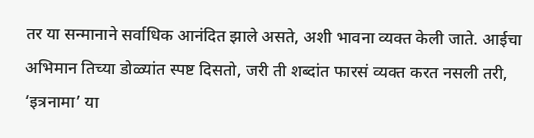तर या सन्मानाने सर्वाधिक आनंदित झाले असते, अशी भावना व्यक्त केली जाते. आईचा अभिमान तिच्या डोळ्यांत स्पष्ट दिसतो, जरी ती शब्दांत फारसं व्यक्त करत नसली तरी, ‘इत्रनामा’ या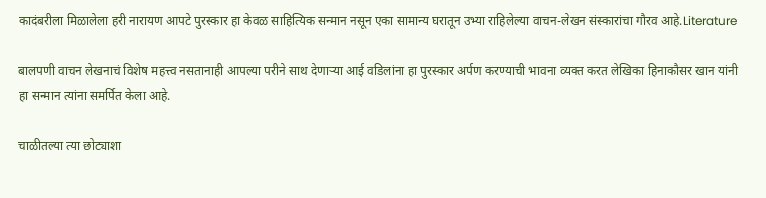कादंबरीला मिळालेला हरी नारायण आपटे पुरस्कार हा केवळ साहित्यिक सन्मान नसून एका सामान्य घरातून उभ्या राहिलेल्या वाचन-लेखन संस्कारांचा गौरव आहे.Literature

बालपणी वाचन लेखनाचं विशेष महत्त्व नसतानाही आपल्या परीने साथ देणाऱ्या आई वडिलांना हा पुरस्कार अर्पण करण्याची भावना व्यक्त करत लेखिका हिनाकौसर खान यांनी हा सन्मान त्यांना समर्पित केला आहे.

चाळीतल्या त्या छोट्याशा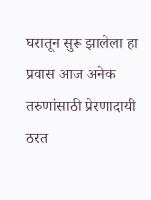घरातून सुरू झालेला हा प्रवास आज अनेक तरुणांसाठी प्रेरणादायी ठरत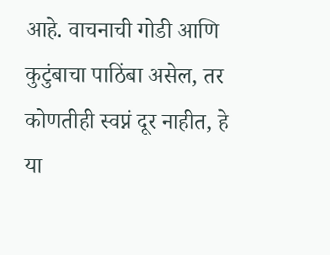आहे. वाचनाची गोडी आणि कुटुंबाचा पाठिंबा असेल, तर कोणतीही स्वप्नं दूर नाहीत, हे या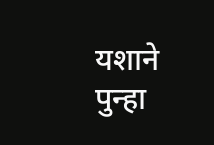यशाने पुन्हा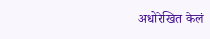अधोरेखित केलं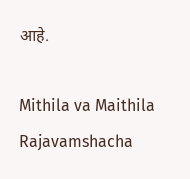आहे.

Mithila va Maithila Rajavamshacha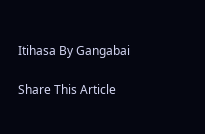Itihasa By Gangabai

Share This Article